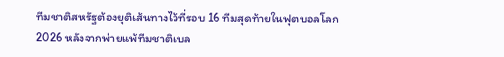ทีมชาติสหรัฐต้องยุติเส้นทางไว้ที่รอบ 16 ทีมสุดท้ายในฟุตบอลโลก 2026 หลังจากพ่ายแพ้ทีมชาติเบล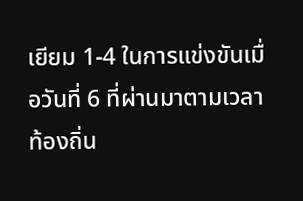เยียม 1-4 ในการแข่งขันเมื่อวันที่ 6 ที่ผ่านมาตามเวลาท้องถิ่น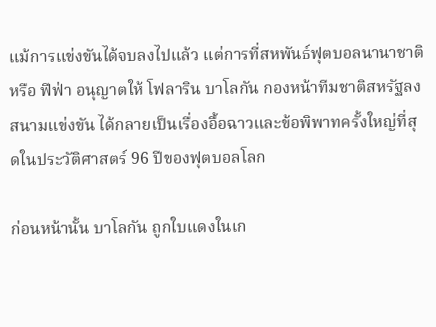แม้การแข่งขันได้จบลงไปแล้ว แต่การที่สหพันธ์ฟุตบอลนานาชาติ หรือ ฟีฟ่า อนุญาตให้ โฟลาริน บาโลกัน กองหน้าทีมชาติสหรัฐลงสนามแข่งขัน ได้กลายเป็นเรื่องอื้อฉาวและข้อพิพาทครั้งใหญ่ที่สุดในประวัติศาสตร์ 96 ปีของฟุตบอลโลก

ก่อนหน้านั้น บาโลกัน ถูกใบแดงในเก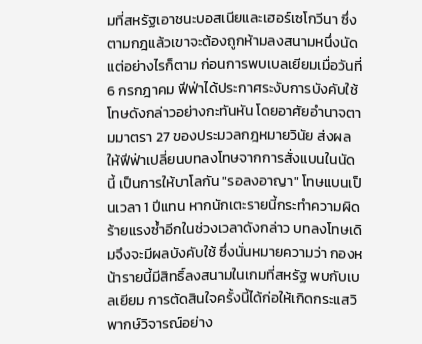มที่สหรัฐเอาชนะบอสเนียและเฮอร์เซโกวีนา ซึ่งตามกฎแล้วเขาจะต้องถูกห้ามลงสนามหนึ่งนัด แต่อย่างไรก็ตาม ก่อนการพบเบลเยียมเมื่อวันที่ 6 กรกฎาคม ฟีฟ่าได้ประกาศระงับการบังคับใช้โทษดังกล่าวอย่างกะทันหัน โดยอาศัยอำนาจตามมาตรา 27 ของประมวลกฎหมายวินัย ส่งผลให้ฟีฟ่าเปลี่ยนบทลงโทษจากการสั่งแบนในนัดนี้ เป็นการให้บาโลกัน "รอลงอาญา" โทษแบนเป็นเวลา 1 ปีแทน หากนักเตะรายนี้กระทำความผิดร้ายแรงซ้ำอีกในช่วงเวลาดังกล่าว บทลงโทษเดิมจึงจะมีผลบังคับใช้ ซึ่งนั่นหมายความว่า กองหน้ารายนี้มีสิทธิ์ลงสนามในเกมที่สหรัฐ พบกับเบลเยียม การตัดสินใจครั้งนี้ได้ก่อให้เกิดกระแสวิพากษ์วิจารณ์อย่าง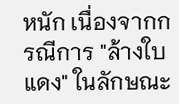หนัก เนื่องจากกรณีการ "ล้างใบแดง" ในลักษณะ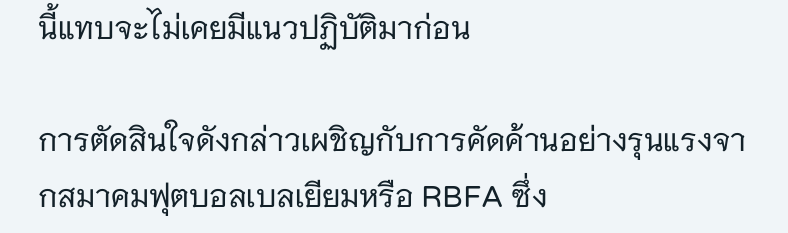นี้แทบจะไม่เคยมีแนวปฏิบัติมาก่อน

การตัดสินใจดังกล่าวเผชิญกับการคัดค้านอย่างรุนแรงจากสมาคมฟุตบอลเบลเยียมหรือ RBFA ซึ่ง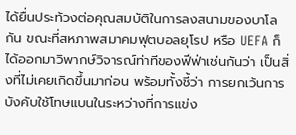ได้ยื่นประท้วงต่อคุณสมบัติในการลงสนามของบาโลกัน ขณะที่สหภาพสมาคมฟุตบอลยุโรป หรือ UEFA ก็ได้ออกมาวิพากษ์วิจารณ์ท่าทีของฟีฟ่าเช่นกันว่า เป็นสิ่งที่ไม่เคยเกิดขึ้นมาก่อน พร้อมทั้งชี้ว่า การยกเว้นการบังคับใช้โทษแบนในระหว่างที่การแข่ง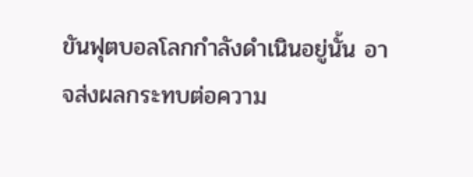ขันฟุตบอลโลกกำลังดำเนินอยู่นั้น อาจส่งผลกระทบต่อความ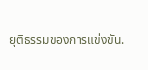ยุติธรรมของการแข่งขัน.